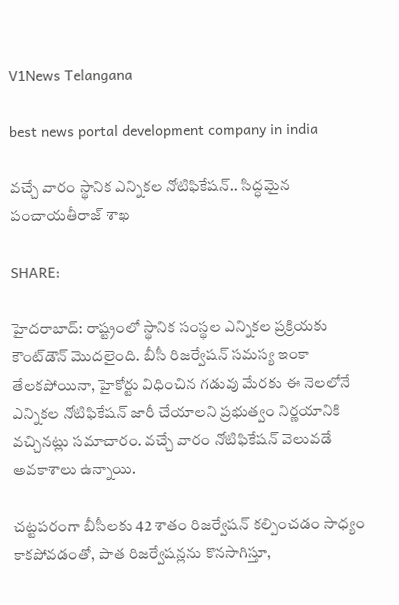V1News Telangana

best news portal development company in india

వచ్చే వారం స్థానిక ఎన్నికల నోటిఫికేషన్.. సిద్ధమైన పంచాయతీరాజ్ శాఖ

SHARE:

హైదరాబాద్‌: రాష్ట్రంలో స్థానిక సంస్థల ఎన్నికల ప్రక్రియకు కౌంట్‌డౌన్‌ మొదలైంది. బీసీ రిజర్వేషన్‌ సమస్య ఇంకా తేలకపోయినా, హైకోర్టు విధించిన గడువు మేరకు ఈ నెలలోనే ఎన్నికల నోటిఫికేషన్‌ జారీ చేయాలని ప్రభుత్వం నిర్ణయానికి వచ్చినట్లు సమాచారం. వచ్చే వారం నోటిఫికేషన్‌ వెలువడే అవకాశాలు ఉన్నాయి.

చట్టపరంగా బీసీలకు 42 శాతం రిజర్వేషన్‌ కల్పించడం సాధ్యం కాకపోవడంతో, పాత రిజర్వేషన్లను కొనసాగిస్తూ,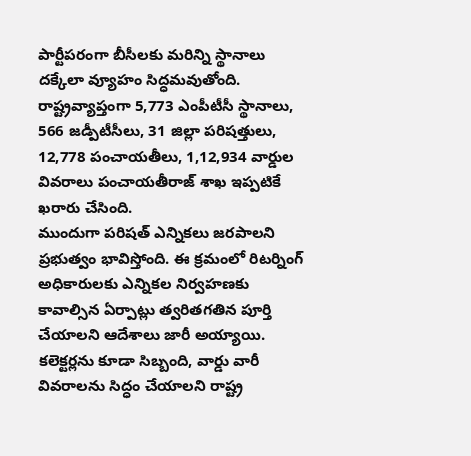పార్టీపరంగా బీసీలకు మరిన్ని స్థానాలు దక్కేలా వ్యూహం సిద్ధమవుతోంది. రాష్ట్రవ్యాప్తంగా 5,773 ఎంపీటీసీ స్థానాలు, 566 జడ్పీటీసీలు, 31 జిల్లా పరిషత్తులు, 12,778 పంచాయతీలు, 1,12,934 వార్డుల వివరాలు పంచాయతీరాజ్‌ శాఖ ఇప్పటికే ఖరారు చేసింది.
ముందుగా పరిషత్‌ ఎన్నికలు జరపాలని ప్రభుత్వం భావిస్తోంది. ఈ క్రమంలో రిటర్నింగ్‌ అధికారులకు ఎన్నికల నిర్వహణకు కావాల్సిన ఏర్పాట్లు త్వరితగతిన పూర్తి చేయాలని ఆదేశాలు జారీ అయ్యాయి. కలెక్టర్లను కూడా సిబ్బంది, వార్డు వారీ వివరాలను సిద్ధం చేయాలని రాష్ట్ర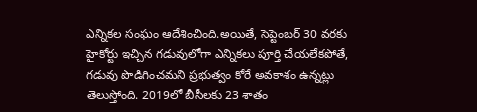ఎన్నికల సంఘం ఆదేశించింది.అయితే, సెప్టెంబర్‌ 30 వరకు హైకోర్టు ఇచ్చిన గడువులోగా ఎన్నికలు పూర్తి చేయలేకపోతే, గడువు పొడిగించమని ప్రభుత్వం కోరే అవకాశం ఉన్నట్లు తెలుస్తోంది. 2019లో బీసీలకు 23 శాతం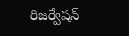రిజర్వేషన్‌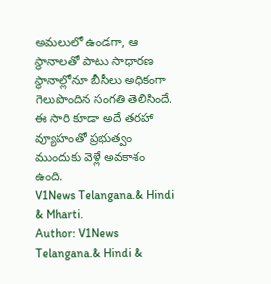అమలులో ఉండగా, ఆ స్థానాలతో పాటు సాధారణ స్థానాల్లోనూ బీసీలు అధికంగా గెలుపొందిన సంగతి తెలిసిందే. ఈ సారి కూడా అదే తరహా వ్యూహంతో ప్రభుత్వం ముందుకు వెళ్లే అవకాశం ఉంది.
V1News Telangana.& Hindi & Mharti.
Author: V1News Telangana.& Hindi &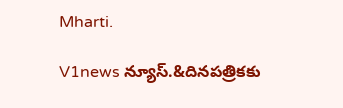Mharti.

V1news న్యూస్.&దినపత్రికకు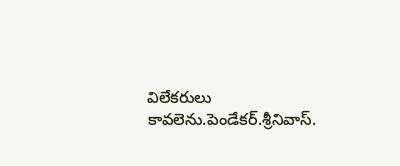విలేకరులు కావలెను.పెండేకర్.శ్రీనివాస్.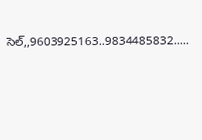సెల్,,9603925163..9834485832.....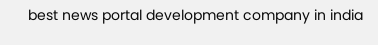best news portal development company in india